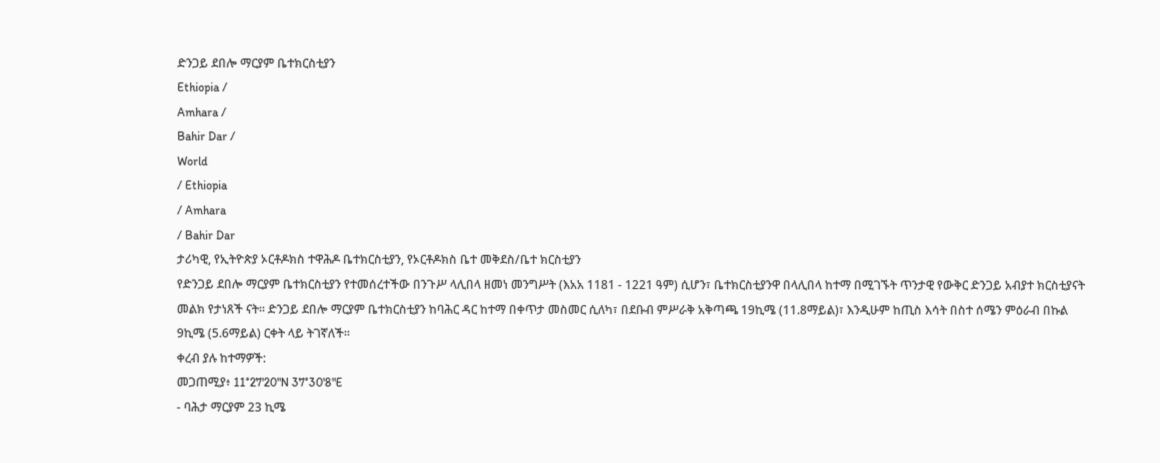ድንጋይ ደበሎ ማርያም ቤተክርስቲያን
Ethiopia /
Amhara /
Bahir Dar /
World
/ Ethiopia
/ Amhara
/ Bahir Dar
ታሪካዊ, የኢትዮጵያ ኦርቶዶክስ ተዋሕዶ ቤተክርስቲያን, የኦርቶዶክስ ቤተ መቅደስ/ቤተ ክርስቲያን
የድንጋይ ደበሎ ማርያም ቤተክርስቲያን የተመሰረተችው በንጉሥ ላሊበላ ዘመነ መንግሥት (እአአ 1181 - 1221 ዓም) ሲሆን፣ ቤተክርስቲያንዋ በላሊበላ ከተማ በሚገኙት ጥንታዊ የውቅር ድንጋይ አብያተ ክርስቲያናት መልክ የታነጸች ናት። ድንጋይ ደበሎ ማርያም ቤተክርስቲያን ከባሕር ዳር ከተማ በቀጥታ መስመር ሲለካ፣ በደቡብ ምሥራቅ አቅጣጫ 19ኪሜ (11.8ማይል)፣ እንዲሁም ከጢስ እሳት በስተ ሰሜን ምዕራብ በኩል 9ኪሜ (5.6ማይል) ርቀት ላይ ትገኛለች።
ቀረብ ያሉ ከተማዎች:
መጋጠሚያ፥ 11°27'20"N 37°30'8"E
- ባሕታ ማርያም 23 ኪሜ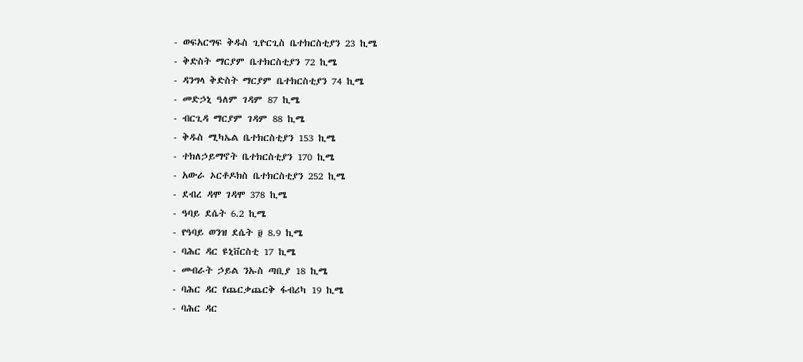- ወፍአርግፍ ቅዱስ ጊዮርጊስ ቤተክርስቲያን 23 ኪሜ
- ቅድስት ማርያም ቤተክርስቲያን 72 ኪሜ
- ዳንግላ ቅድስት ማርያም ቤተክርስቲያን 74 ኪሜ
- መድኃኒ ዓለም ገዳም 87 ኪሜ
- ብርጊዳ ማርያም ገዳም 88 ኪሜ
- ቅዱስ ሚካኤል ቤተክርስቲያን 153 ኪሜ
- ተክለኃይማኖት ቤተክርስቲያን 170 ኪሜ
- አውራ ኦርቶዶክስ ቤተክርስቲያን 252 ኪሜ
- ደብረ ዳሞ ገዳሞ 378 ኪሜ
- ዓባይ ደሴት 6.2 ኪሜ
- የዓባይ ወንዝ ደሴት ፱ 8.9 ኪሜ
- ባሕር ዳር ዩኒቨርስቲ 17 ኪሜ
- መብራት ኃይል ንኡስ ጣቢያ 18 ኪሜ
- ባሕር ዳር የጨርቃጨርቅ ፋብሪካ 19 ኪሜ
- ባሕር ዳር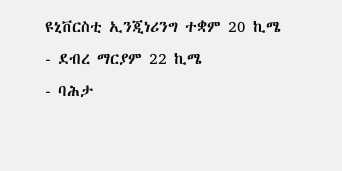ዩኒቨርስቲ ኢንጂነሪንግ ተቋም 20 ኪሜ
- ደብረ ማርያም 22 ኪሜ
- ባሕታ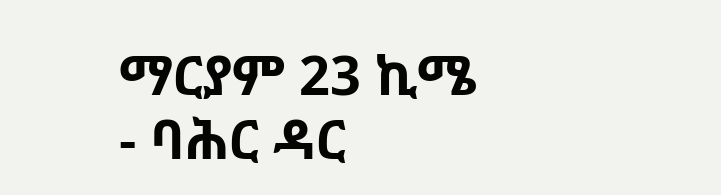ማርያም 23 ኪሜ
- ባሕር ዳር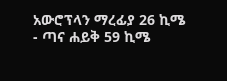አውሮፕላን ማረፊያ 26 ኪሜ
- ጣና ሐይቅ 59 ኪሜ